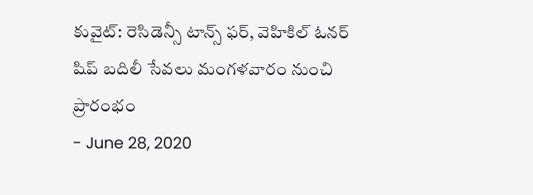కువైట్: రెసిడెన్సీ టాన్స్ ఫర్, వెహికిల్ ఓనర్ షిప్ బదిలీ సేవలు మంగళవారం నుంచి ప్రారంభం
- June 28, 2020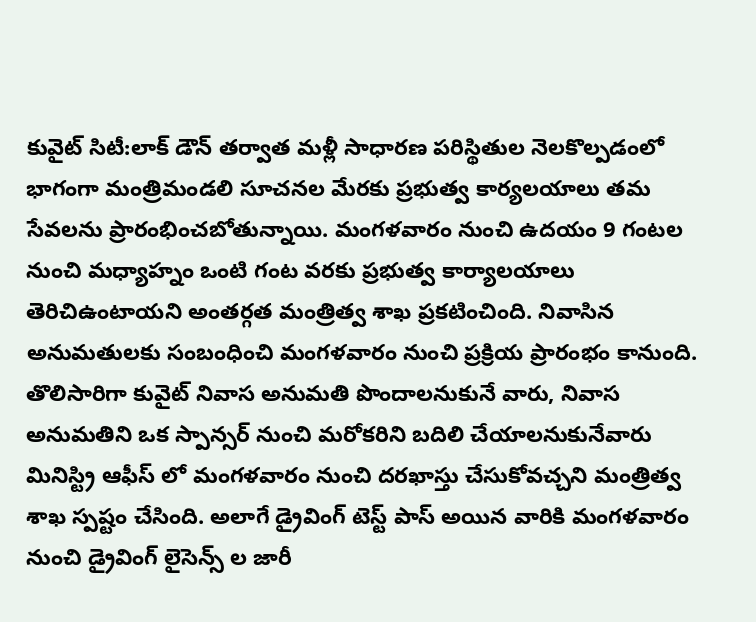కువైట్ సిటీ:లాక్ డౌన్ తర్వాత మళ్లీ సాధారణ పరిస్థితుల నెలకొల్పడంలో భాగంగా మంత్రిమండలి సూచనల మేరకు ప్రభుత్వ కార్యలయాలు తమ సేవలను ప్రారంభించబోతున్నాయి. మంగళవారం నుంచి ఉదయం 9 గంటల నుంచి మధ్యాహ్నం ఒంటి గంట వరకు ప్రభుత్వ కార్యాలయాలు తెరిచిఉంటాయని అంతర్గత మంత్రిత్వ శాఖ ప్రకటించింది. నివాసిన అనుమతులకు సంబంధించి మంగళవారం నుంచి ప్రక్రియ ప్రారంభం కానుంది. తొలిసారిగా కువైట్ నివాస అనుమతి పొందాలనుకునే వారు, నివాస అనుమతిని ఒక స్పాన్సర్ నుంచి మరోకరిని బదిలి చేయాలనుకునేవారు మినిస్ట్రి ఆఫీస్ లో మంగళవారం నుంచి దరఖాస్తు చేసుకోవచ్చని మంత్రిత్వ శాఖ స్పష్టం చేసింది. అలాగే డ్రైవింగ్ టెస్ట్ పాస్ అయిన వారికి మంగళవారం నుంచి డ్రైవింగ్ లైసెన్స్ ల జారీ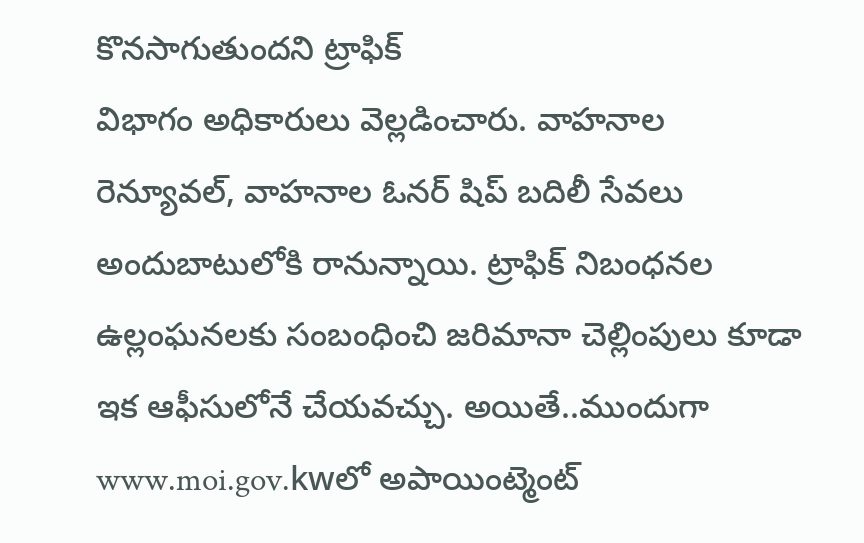కొనసాగుతుందని ట్రాఫిక్
విభాగం అధికారులు వెల్లడించారు. వాహనాల రెన్యూవల్, వాహనాల ఓనర్ షిప్ బదిలీ సేవలు అందుబాటులోకి రానున్నాయి. ట్రాఫిక్ నిబంధనల ఉల్లంఘనలకు సంబంధించి జరిమానా చెల్లింపులు కూడా ఇక ఆఫీసులోనే చేయవచ్చు. అయితే..ముందుగా www.moi.gov.kwలో అపాయింట్మెంట్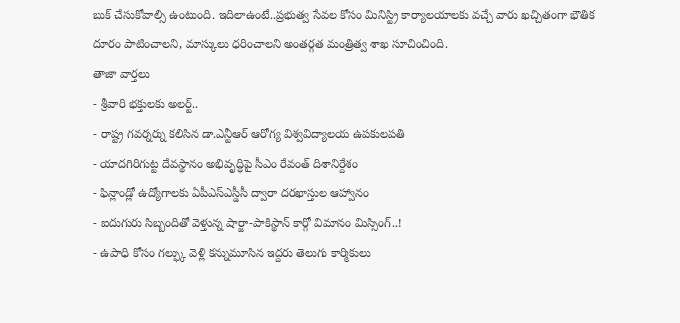బుక్ చేసుకోవాల్సి ఉంటుంది. ఇదిలాఉంటే..ప్రభుత్వ సేవల కోసం మినిస్ట్రి కార్యాలయాలకు వచ్చే వారు ఖచ్చితంగా భౌతిక దూరం పాటించాలని, మాస్కులు ధరించాలని అంతర్గత మంత్రిత్వ శాఖ సూచించింది.
తాజా వార్తలు
- శ్రీవారి భక్తులకు అలర్ట్..
- రాష్ట్ర గవర్నర్ను కలిసిన డా.ఎన్టీఆర్ ఆరోగ్య విశ్వవిద్యాలయ ఉపకులపతి
- యాదగిరిగుట్ట దేవస్థానం అభివృద్ధిపై సీఎం రేవంత్ దిశానిర్దేశం
- ఫిన్లాండ్లో ఉద్యోగాలకు ఏపీఎస్ఎస్డీసీ ద్వారా దరఖాస్తుల ఆహ్వానం
- ఐదుగురు సిబ్బందితో వెళ్తున్న షార్జా-పాకిస్థాన్ కార్గో విమానం మిస్సింగ్..!
- ఉపాధి కోసం గల్ఫ్కు వెళ్లి కన్నుమూసిన ఇద్దరు తెలుగు కార్మికులు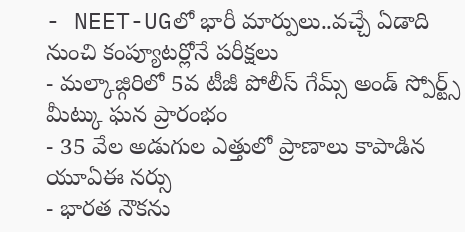- NEET-UGలో భారీ మార్పులు..వచ్చే ఏడాది నుంచి కంప్యూటర్లోనే పరీక్షలు
- మల్కాజ్గిరిలో 5వ టీజీ పోలీస్ గేమ్స్ అండ్ స్పోర్ట్స్ మీట్కు ఘన ప్రారంభం
- 35 వేల అడుగుల ఎత్తులో ప్రాణాలు కాపాడిన యూఏఈ నర్సు
- భారత నౌకను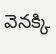వెనక్కి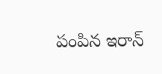పంపిన ఇరాన్